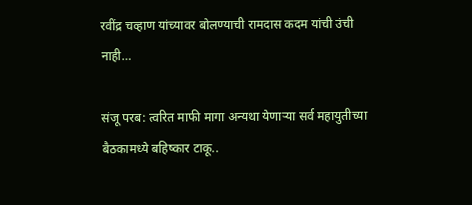रवींद्र चव्हाण यांच्यावर बोलण्याची रामदास कदम यांची उंची नाही…

संजू परब: त्वरित माफी मागा अन्यथा येणाऱ्या सर्व महायुतीच्या बैठकामध्ये बहिष्कार टाकू..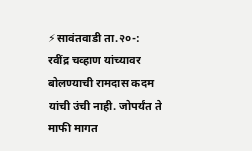⚡सावंतवाडी ता.२०-: रवींद्र चव्हाण यांच्यावर बोलण्याची रामदास कदम यांची उंची नाही. जोपर्यंत ते माफी मागत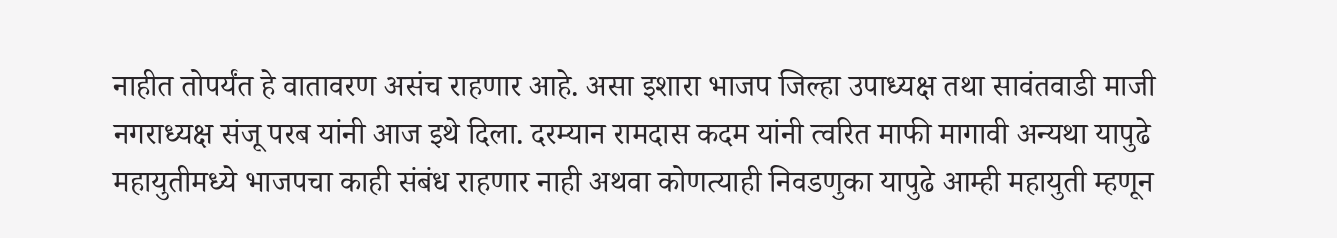नाहीत तोपर्यंत हे वातावरण असंच राहणार आहे. असा इशारा भाजप जिल्हा उपाध्यक्ष तथा सावंतवाडी माजी नगराध्यक्ष संजू परब यांनी आज इथे दिला. दरम्यान रामदास कदम यांनी त्वरित माफी मागावी अन्यथा यापुढे महायुतीमध्ये भाजपचा काही संबंध राहणार नाही अथवा कोणत्याही निवडणुका यापुढे आम्ही महायुती म्हणून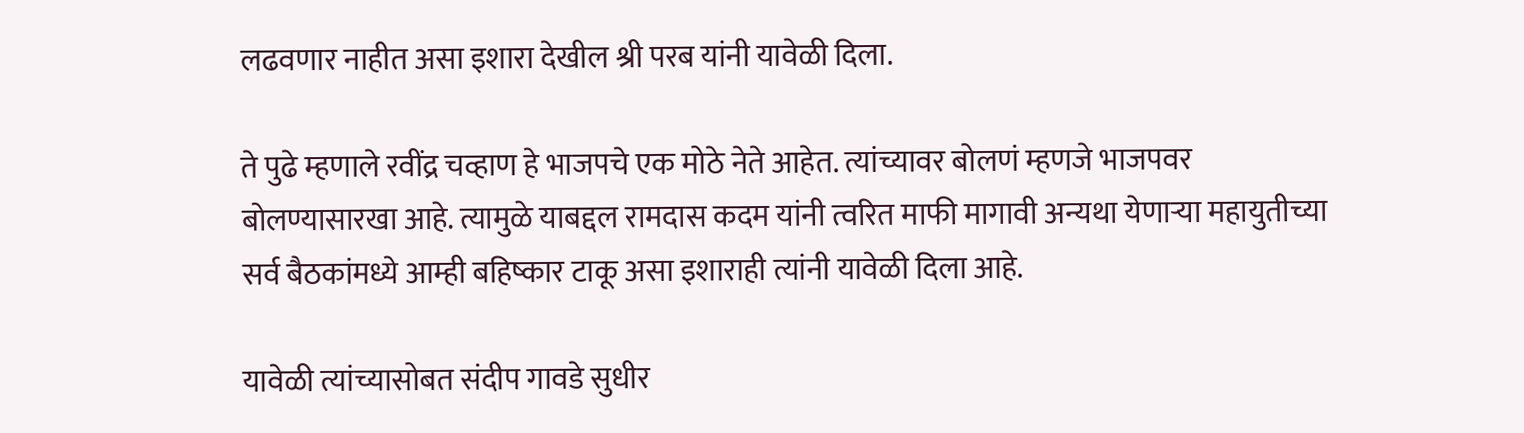लढवणार नाहीत असा इशारा देखील श्री परब यांनी यावेळी दिला.

ते पुढे म्हणाले रवींद्र चव्हाण हे भाजपचे एक मोठे नेते आहेत. त्यांच्यावर बोलणं म्हणजे भाजपवर बोलण्यासारखा आहे. त्यामुळे याबद्दल रामदास कदम यांनी त्वरित माफी मागावी अन्यथा येणाऱ्या महायुतीच्या सर्व बैठकांमध्ये आम्ही बहिष्कार टाकू असा इशाराही त्यांनी यावेळी दिला आहे.

यावेळी त्यांच्यासोबत संदीप गावडे सुधीर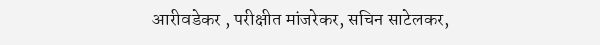आरीवडेकर , परीक्षीत मांजरेकर, सचिन साटेलकर,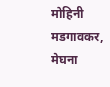मोहिनी मडगावकर, मेघना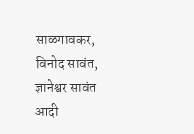साळगावकर, विनोद सावंत, ज्ञानेश्वर सावंत आदी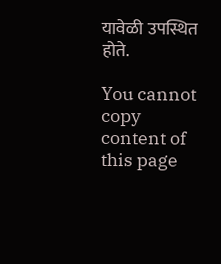यावेळी उपस्थित होते.

You cannot copy content of this page